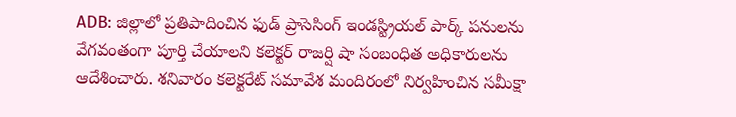ADB: జిల్లాలో ప్రతిపాదించిన ఫుడ్ ప్రాసెసింగ్ ఇండస్ట్రియల్ పార్క్ పనులను వేగవంతంగా పూర్తి చేయాలని కలెక్టర్ రాజర్షి షా సంబంధిత అధికారులను ఆదేశించారు. శనివారం కలెక్టరేట్ సమావేశ మందిరంలో నిర్వహించిన సమీక్షా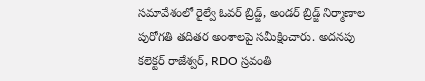సమావేశంలో రైల్వే ఓవర్ బ్రిడ్జ్, అండర్ బ్రిడ్జ్ నిర్మాణాల పురోగతి తదితర అంశాలపై సమీక్షించారు. అదనపు కలెక్టర్ రాజేశ్వర్, RDO స్రవంతి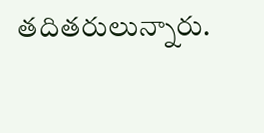తదితరులున్నారు.